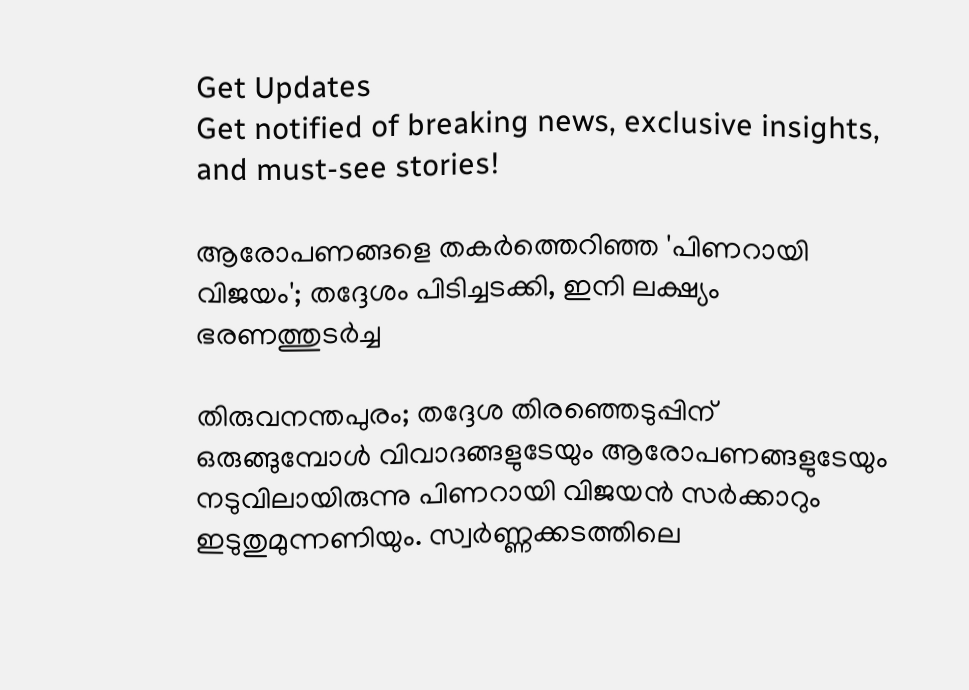Get Updates
Get notified of breaking news, exclusive insights, and must-see stories!

ആരോപണങ്ങളെ തകര്‍ത്തെറിഞ്ഞ 'പിണറായി വിജയം'; തദ്ദേശം പിടിച്ചടക്കി, ഇനി ലക്ഷ്യം ഭരണത്തുടര്‍ച്ച

തിരുവനന്തപുരം; തദ്ദേശ തിരഞ്ഞെടുപ്പിന് ഒരുങ്ങുമ്പോള്‍ വിവാദങ്ങളുടേയും ആരോപണങ്ങളുടേയും നടുവിലായിരുന്നു പിണറായി വിജയന്‍ സര്‍ക്കാറും ഇടുതുമുന്നണിയും. സ്വര്‍ണ്ണക്കടത്തിലെ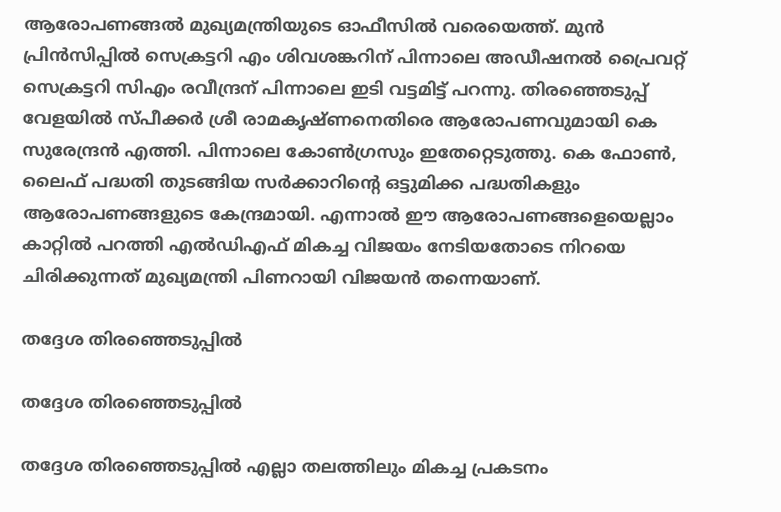ആരോപണങ്ങല്‍ മുഖ്യമന്ത്രിയുടെ ഓഫീസില്‍ വരെയെത്ത്. മുന്‍ പ്രിന്‍സിപ്പില്‍ സെക്രട്ടറി എം ശിവശങ്കറിന് പിന്നാലെ അഡീഷനല്‍ പ്രൈവറ്റ് സെക്രട്ടറി സിഎം രവീന്ദ്രന് പിന്നാലെ ഇടി വട്ടമിട്ട് പറന്നു. തിരഞ്ഞെടുപ്പ് വേളയില്‍ സ്പീക്കര്‍ ശ്രീ രാമകൃഷ്ണനെതിരെ ആരോപണവുമായി കെ സുരേന്ദ്രന്‍ എത്തി. പിന്നാലെ കോണ്‍ഗ്രസും ഇതേറ്റെടുത്തു. കെ ഫോണ്‍, ലൈഫ് പദ്ധതി തുടങ്ങിയ സര്‍ക്കാറിന്‍റെ ഒട്ടുമിക്ക പദ്ധതികളും ആരോപണങ്ങളുടെ കേന്ദ്രമായി. എന്നാല്‍ ഈ ആരോപണങ്ങളെയെല്ലാം കാറ്റില്‍ പറത്തി എല്‍ഡിഎഫ് മികച്ച വിജയം നേടിയതോടെ നിറയെ ചിരിക്കുന്നത് മുഖ്യമന്ത്രി പിണറായി വിജയന്‍ തന്നെയാണ്.

തദ്ദേശ തിരഞ്ഞെടുപ്പില്‍

തദ്ദേശ തിരഞ്ഞെടുപ്പില്‍

തദ്ദേശ തിരഞ്ഞെടുപ്പില്‍ എല്ലാ തലത്തിലും മികച്ച പ്രകടനം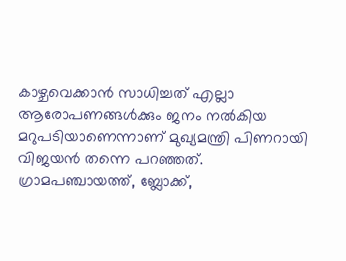കാഴ്ചവെക്കാന്‍ സാധിച്ചത് എല്ലാ ആരോപണങ്ങള്‍ക്കും ജനം നല്‍കിയ മറുപടിയാണെന്നാണ് മുഖ്യമന്ത്രി പിണറായി വിജയന്‍ തന്നെ പറഞ്ഞത്. ഗ്രാമപഞ്ചായത്ത്, ബ്ലോക്ക്,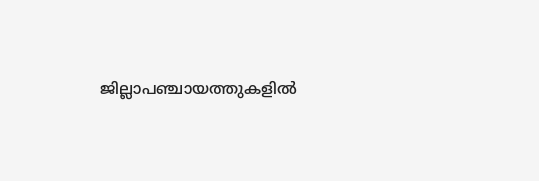ജില്ലാപഞ്ചായത്തുകളിൽ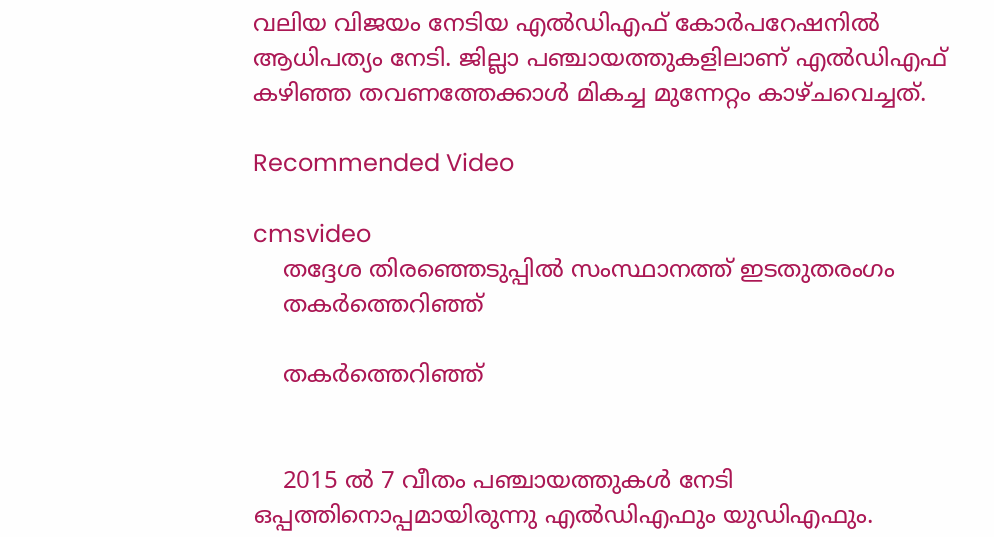വലിയ വിജയം നേടിയ എൽഡിഎഫ് കോർപറേഷനിൽ ആധിപത്യം നേടി. ജില്ലാ പഞ്ചായത്തുകളിലാണ് എല്‍ഡിഎഫ് കഴിഞ്ഞ തവണത്തേക്കാള്‍ മികച്ച മുന്നേറ്റം കാഴ്ചവെച്ചത്.

Recommended Video

cmsvideo
    തദ്ദേശ തിരഞ്ഞെടുപ്പില്‍ സംസ്ഥാനത്ത് ഇടതുതരംഗം
    തകര്‍ത്തെറിഞ്ഞ്

    തകര്‍ത്തെറിഞ്ഞ്


    2015 ല്‍ 7 വീതം പഞ്ചായത്തുകള്‍ നേടി ഒപ്പത്തിനൊപ്പമായിരുന്നു എല്‍ഡിഎഫും യുഡിഎഫും.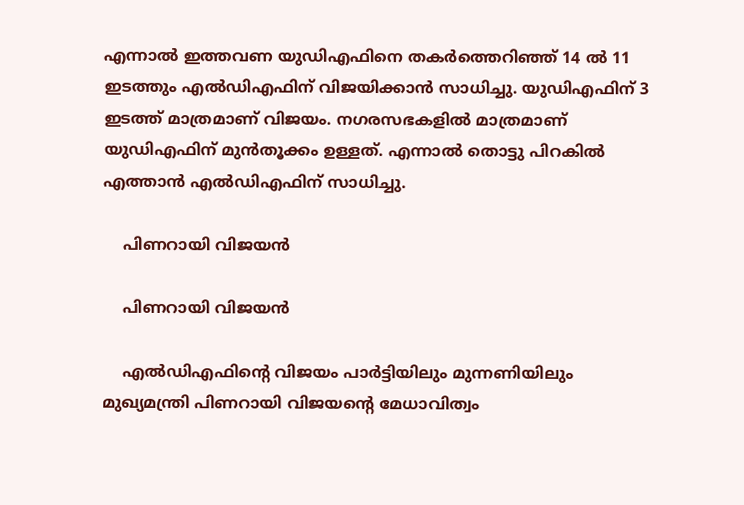എന്നാല്‍ ഇത്തവണ യുഡിഎഫിനെ തകര്‍ത്തെറിഞ്ഞ് 14 ല്‍ 11 ഇടത്തും എല്‍ഡിഎഫിന് വിജയിക്കാന്‍ സാധിച്ചു. യുഡിഎഫിന് 3 ഇടത്ത് മാത്രമാണ് വിജയം. നഗരസഭകളില്‍ മാത്രമാണ് യുഡിഎഫിന് മുന്‍തൂക്കം ഉള്ളത്. എന്നാല്‍ തൊട്ടു പിറകില്‍ എത്താന്‍ എല്‍ഡിഎഫിന് സാധിച്ചു.

    പിണറായി വിജയന്‍

    പിണറായി വിജയന്‍

    എല്‍ഡിഎഫിന്‍റെ വിജയം പാര്‍ട്ടിയിലും മുന്നണിയിലും മുഖ്യമന്ത്രി പിണറായി വിജയന്‍റെ മേധാവിത്വം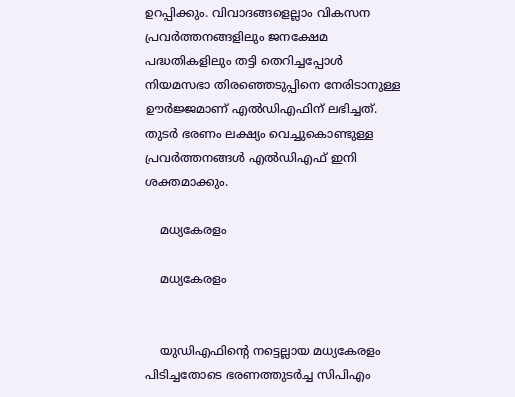ഉറപ്പിക്കും. വിവാദങ്ങളെല്ലാം വികസന പ്രവര്‍ത്തനങ്ങളിലും ജനക്ഷേമ പദ്ധതികളിലും തട്ടി തെറിച്ചപ്പോള്‍ നിയമസഭാ തിരഞ്ഞെടുപ്പിനെ നേരിടാനുള്ള ഊര്‍ജ്ജമാണ് എല്‍ഡിഎഫിന് ലഭിച്ചത്. തുടര്‍ ഭരണം ലക്ഷ്യം വെച്ചുകൊണ്ടുള്ള പ്രവര്‍ത്തനങ്ങള്‍ എല്‍ഡിഎഫ് ഇനി ശക്തമാക്കും.

    മധ്യകേരളം

    മധ്യകേരളം


    യുഡിഎഫിന്‍റെ നട്ടെല്ലായ മധ്യകേരളം പിടിച്ചതോടെ ഭരണത്തുടര്‍ച്ച സിപിഎം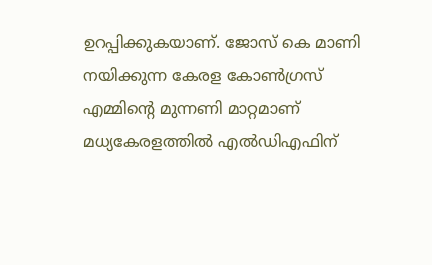ഉറപ്പിക്കുകയാണ്. ജോസ് കെ മാണി നയിക്കുന്ന കേരള കോണ്‍ഗ്രസ് എമ്മിന്‍റെ മുന്നണി മാറ്റമാണ് മധ്യകേരളത്തില്‍ എല്‍ഡിഎഫിന്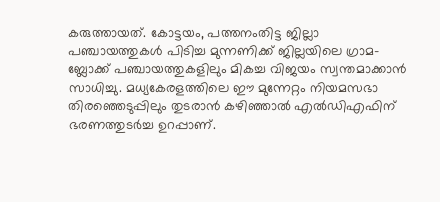കരുത്തായത്. കോട്ടയം, പത്തനംതിട്ട ജില്ലാ പഞ്ചായത്തുകള്‍ പിടിച്ച മുന്നണിക്ക് ജില്ലയിലെ ഗ്രാമ- ബ്ലോക്ക് പഞ്ചായത്തുകളിലും മികച്ച വിജയം സ്വന്തമാക്കാന്‍ സാധിച്ചു. മധ്യകേരളത്തിലെ ഈ മുന്നേറ്റം നിയമസഭാ തിരഞ്ഞെടുപ്പിലും തുടരാന്‍ കഴിഞ്ഞാല്‍ എല്‍ഡിഎഫിന് ഭരണത്തുടര്‍ച്ച ഉറപ്പാണ്.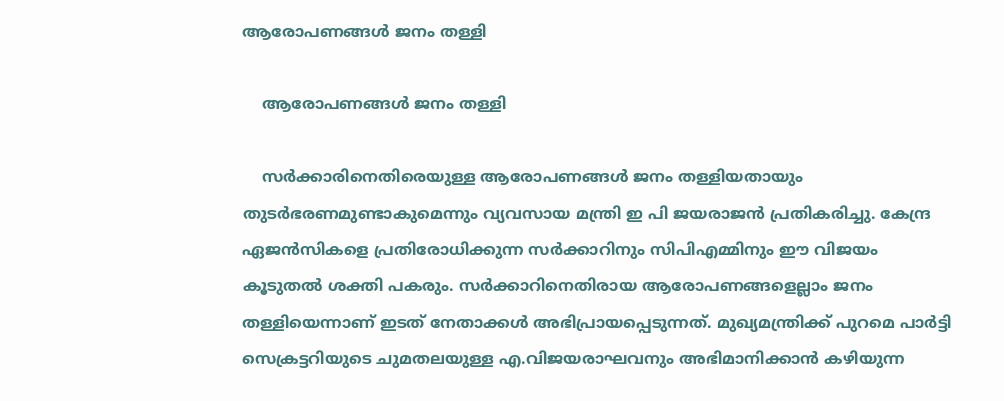ആരോപണങ്ങൾ ജനം തള്ളി

    ആരോപണങ്ങൾ ജനം തള്ളി

    സർക്കാരിനെതിരെയുള്ള ആരോപണങ്ങൾ ജനം തള്ളിയതായും തുടർഭരണമുണ്ടാകുമെന്നും വ്യവസായ മന്ത്രി ഇ പി ജയരാജൻ പ്രതികരിച്ചു. കേന്ദ്ര ഏജന്‍സികളെ പ്രതിരോധിക്കുന്ന സര്‍ക്കാറിനും സിപിഎമ്മിനും ഈ വിജയം കൂടുതല്‍ ശക്തി പകരും. സര്‍ക്കാറിനെതിരായ ആരോപണങ്ങളെല്ലാം ജനം തള്ളിയെന്നാണ് ഇടത് നേതാക്കള്‍ അഭിപ്രായപ്പെടുന്നത്. മുഖ്യമന്ത്രിക്ക് പുറമെ പാർട്ടി സെക്രട്ടറിയുടെ ചുമതലയുള്ള എ.വിജയരാഘവനും അഭിമാനിക്കാൻ കഴിയുന്ന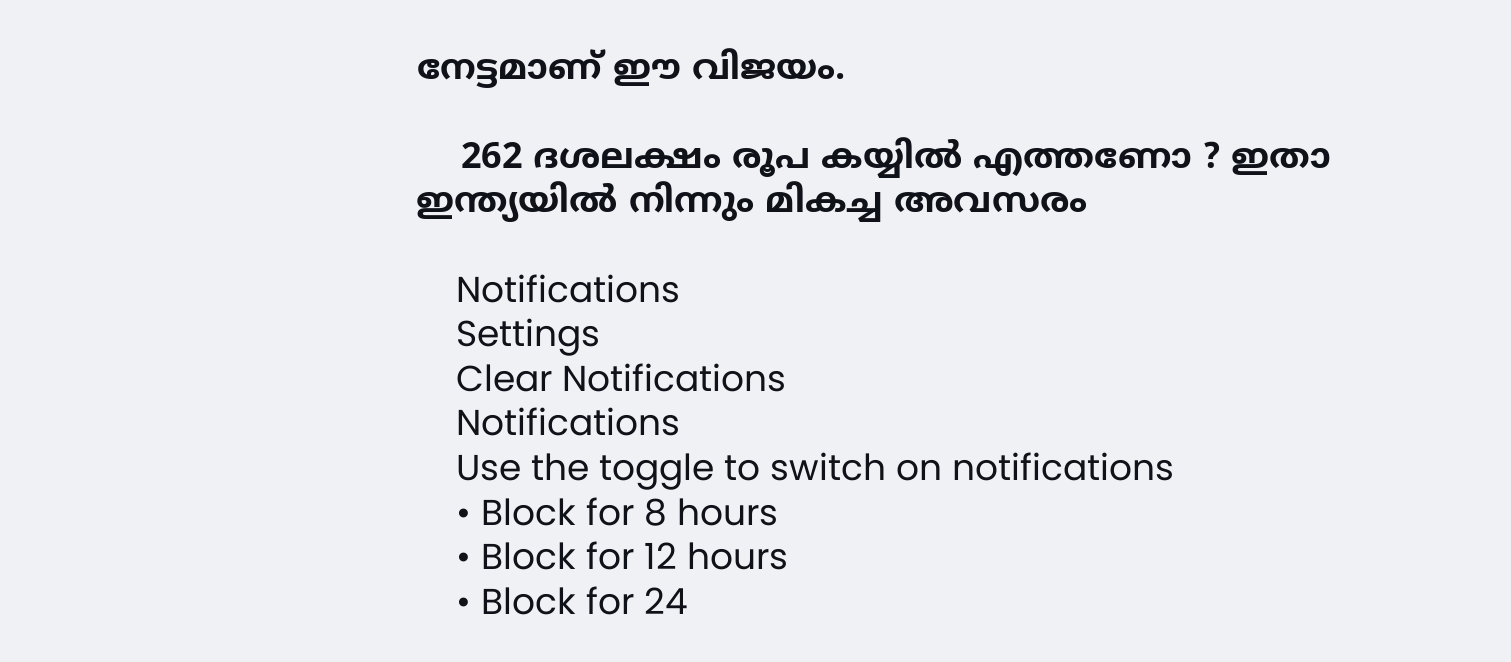നേട്ടമാണ് ഈ വിജയം.

    262 ദശലക്ഷം രൂപ കയ്യില്‍ എത്തണോ ? ഇതാ ഇന്ത്യയില്‍ നിന്നും മികച്ച അവസരം

    Notifications
    Settings
    Clear Notifications
    Notifications
    Use the toggle to switch on notifications
    • Block for 8 hours
    • Block for 12 hours
    • Block for 24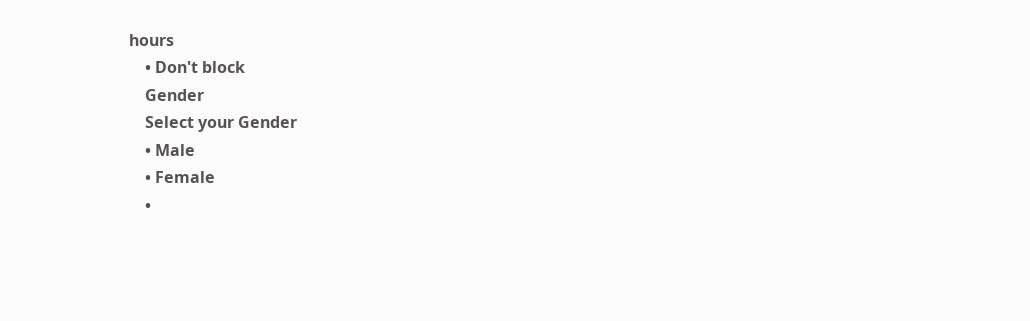hours
    • Don't block
    Gender
    Select your Gender
    • Male
    • Female
    •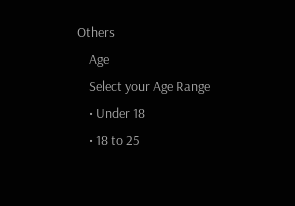Others
    Age
    Select your Age Range
    • Under 18
    • 18 to 25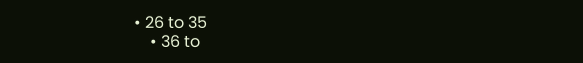• 26 to 35
    • 36 to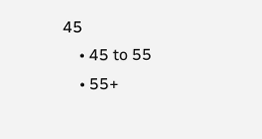45
    • 45 to 55
    • 55+